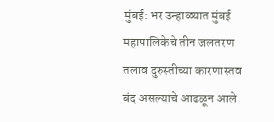मुंबई: भर उन्हाळ्यात मुंबई महापालिकेचे तीन जलतरण तलाव दुरुस्तीच्या कारणास्तव बंद असल्याचे आढळून आले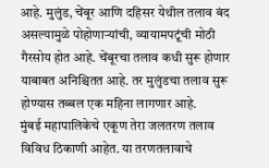आहे. मुलुंड, चेंबूर आणि दहिसर येथील तलाव बंद असल्यामुळे पोहोणाऱ्यांची, व्यायामपटूंची मोठी गैरसोय होत आहे. चेंबूरचा तलाव कधी सुरू होणार याबाबत अनिश्चितत आहे. तर मुलुंडचा तलाव सुरू होण्यास तब्बल एक महिना लागणार आहे.
मुंबई महापालिकेचे एकूण तेरा जलतरण तलाव विविध ठिकाणी आहेत. या तरणतलावाचे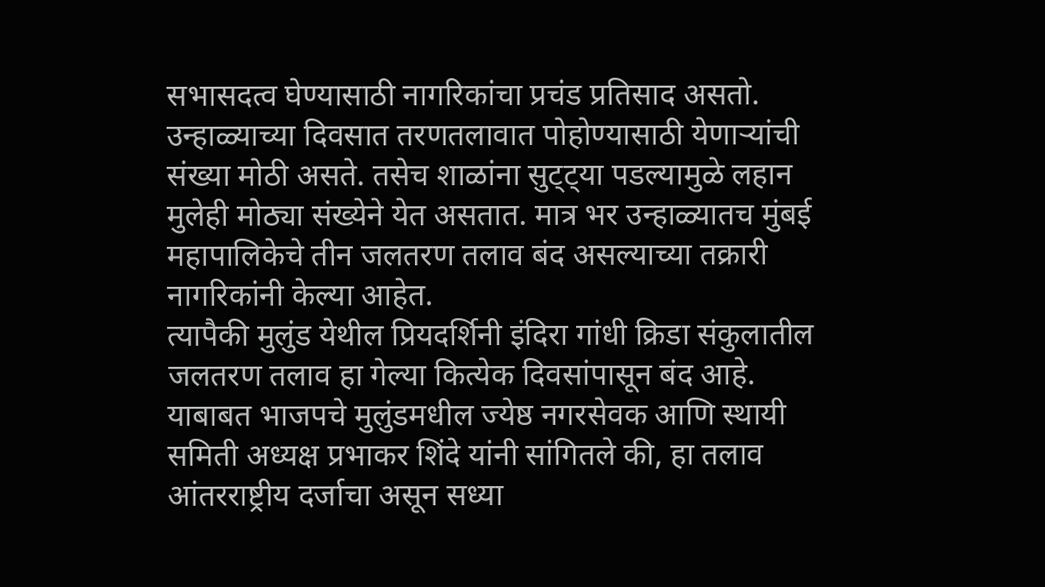सभासदत्व घेण्यासाठी नागरिकांचा प्रचंड प्रतिसाद असतो. उन्हाळ्याच्या दिवसात तरणतलावात पोहोण्यासाठी येणाऱ्यांची संख्या मोठी असते. तसेच शाळांना सुट्ट्या पडल्यामुळे लहान मुलेही मोठ्या संख्येने येत असतात. मात्र भर उन्हाळ्यातच मुंबई महापालिकेचे तीन जलतरण तलाव बंद असल्याच्या तक्रारी नागरिकांनी केल्या आहेत.
त्यापैकी मुलुंड येथील प्रियदर्शिनी इंदिरा गांधी क्रिडा संकुलातील जलतरण तलाव हा गेल्या कित्येक दिवसांपासून बंद आहे. याबाबत भाजपचे मुलुंडमधील ज्येष्ठ नगरसेवक आणि स्थायी समिती अध्यक्ष प्रभाकर शिंदे यांनी सांगितले की, हा तलाव आंतरराष्ट्रीय दर्जाचा असून सध्या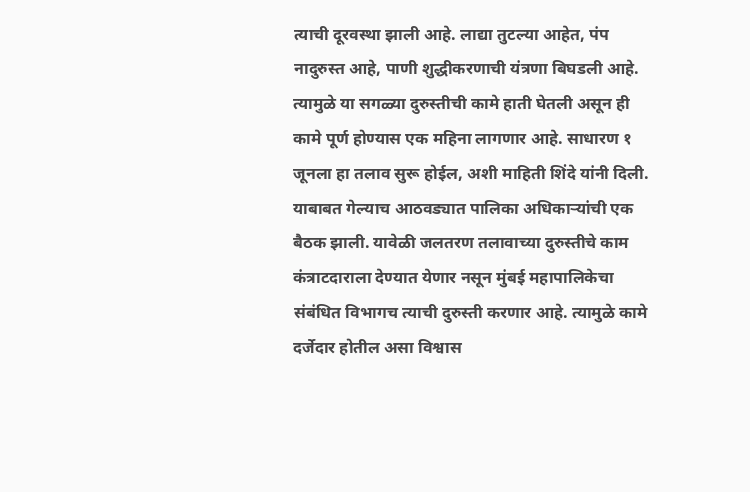त्याची दूरवस्था झाली आहे. लाद्या तुटल्या आहेत, पंप नादुरुस्त आहे, पाणी शुद्धीकरणाची यंत्रणा बिघडली आहे. त्यामुळे या सगळ्या दुरुस्तीची कामे हाती घेतली असून ही कामे पूर्ण होण्यास एक महिना लागणार आहे. साधारण १ जूनला हा तलाव सुरू होईल, अशी माहिती शिंदे यांनी दिली. याबाबत गेल्याच आठवड्यात पालिका अधिकाऱ्यांची एक बैठक झाली. यावेळी जलतरण तलावाच्या दुरुस्तीचे काम कंत्राटदाराला देण्यात येणार नसून मुंबई महापालिकेचा संबंधित विभागच त्याची दुरुस्ती करणार आहे. त्यामुळे कामे दर्जेदार होतील असा विश्वास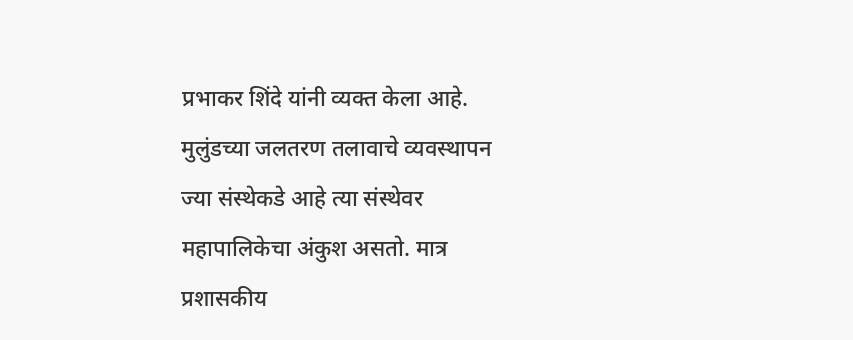प्रभाकर शिंदे यांनी व्यक्त केला आहे.
मुलुंडच्या जलतरण तलावाचे व्यवस्थापन ज्या संस्थेकडे आहे त्या संस्थेवर महापालिकेचा अंकुश असतो. मात्र प्रशासकीय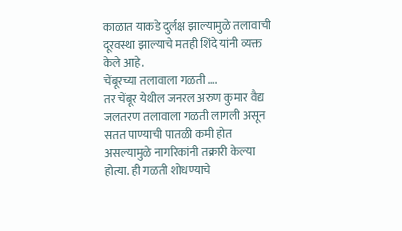काळात याकडे दुर्लक्ष झाल्यामुळे तलावाची दूरवस्था झाल्याचे मतही शिंदे यांनी व्यक्त केले आहे.
चेंबूरच्या तलावाला गळती ….
तर चेंबूर येथील जनरल अरुण कुमार वैद्य जलतरण तलावाला गळती लागली असून सतत पाण्याची पातळी कमी होत असल्यामुळे नागरिकांनी तक्रारी केल्या होत्या. ही गळती शोधण्याचे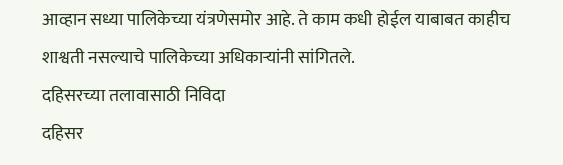आव्हान सध्या पालिकेच्या यंत्रणेसमोर आहे. ते काम कधी होईल याबाबत काहीच शाश्वती नसल्याचे पालिकेच्या अधिकाऱ्यांनी सांगितले.
दहिसरच्या तलावासाठी निविदा
दहिसर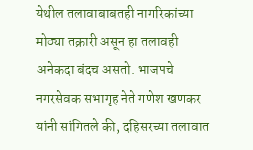येथील तलावाबाबतही नागरिकांच्या मोठ्या तक्रारी असून हा तलावही अनेकदा बंदच असतो. भाजपचे नगरसेवक सभागृह नेते गणेश खणकर यांनी सांगितले की, दहिसरच्या तलावात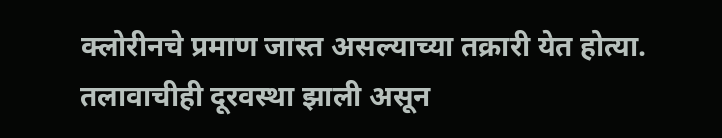क्लोरीनचे प्रमाण जास्त असल्याच्या तक्रारी येत होत्या. तलावाचीही दूरवस्था झाली असून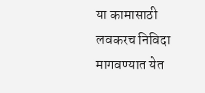या कामासाठी लवकरच निविदा मागवण्यात येत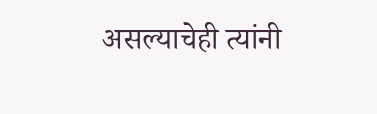असल्याचेही त्यांनी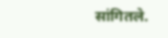सांगितले.